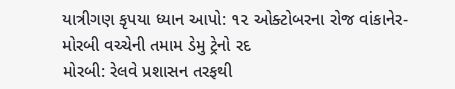યાત્રીગણ કૃપયા ધ્યાન આપો: ૧૨ ઓક્ટોબરના રોજ વાંકાનેર-મોરબી વચ્ચેની તમામ ડેમુ ટ્રેનો રદ
મોરબી: રેલવે પ્રશાસન તરફથી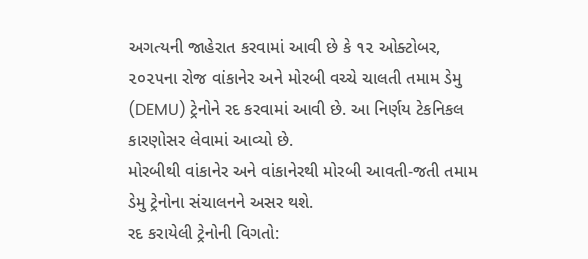અગત્યની જાહેરાત કરવામાં આવી છે કે ૧૨ ઓક્ટોબર, ૨૦૨૫ના રોજ વાંકાનેર અને મોરબી વચ્ચે ચાલતી તમામ ડેમુ (DEMU) ટ્રેનોને રદ કરવામાં આવી છે. આ નિર્ણય ટેકનિકલ કારણોસર લેવામાં આવ્યો છે.
મોરબીથી વાંકાનેર અને વાંકાનેરથી મોરબી આવતી-જતી તમામ ડેમુ ટ્રેનોના સંચાલનને અસર થશે.
રદ કરાયેલી ટ્રેનોની વિગતો: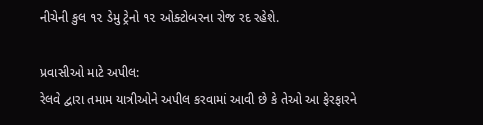નીચેની કુલ ૧૨ ડેમુ ટ્રેનો ૧૨ ઓક્ટોબરના રોજ રદ રહેશે.

પ્રવાસીઓ માટે અપીલ:
રેલવે દ્વારા તમામ યાત્રીઓને અપીલ કરવામાં આવી છે કે તેઓ આ ફેરફારને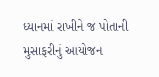ધ્યાનમાં રાખીને જ પોતાની મુસાફરીનું આયોજન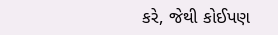કરે, જેથી કોઈપણ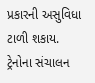પ્રકારની અસુવિધા ટાળી શકાય.
ટ્રેનોના સંચાલન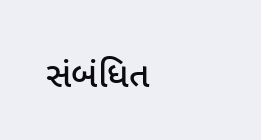સંબંધિત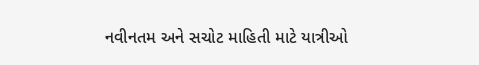નવીનતમ અને સચોટ માહિતી માટે યાત્રીઓ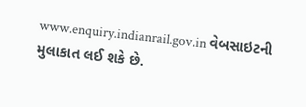www.enquiry.indianrail.gov.in વેબસાઇટની મુલાકાત લઈ શકે છે.